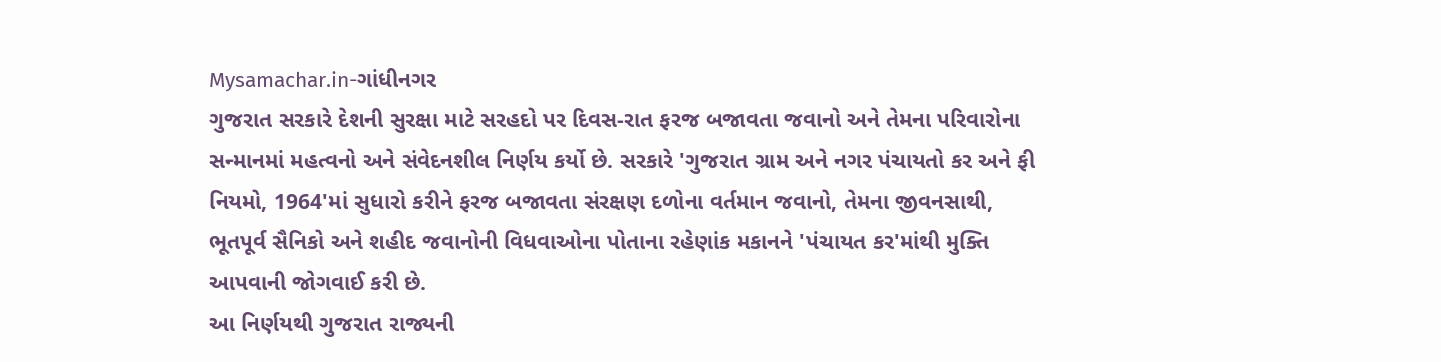Mysamachar.in-ગાંધીનગર
ગુજરાત સરકારે દેશની સુરક્ષા માટે સરહદો પર દિવસ-રાત ફરજ બજાવતા જવાનો અને તેમના પરિવારોના સન્માનમાં મહત્વનો અને સંવેદનશીલ નિર્ણય કર્યો છે. સરકારે 'ગુજરાત ગ્રામ અને નગર પંચાયતો કર અને ફી નિયમો, 1964'માં સુધારો કરીને ફરજ બજાવતા સંરક્ષણ દળોના વર્તમાન જવાનો, તેમના જીવનસાથી, ભૂતપૂર્વ સૈનિકો અને શહીદ જવાનોની વિધવાઓના પોતાના રહેણાંક મકાનને 'પંચાયત કર'માંથી મુક્તિ આપવાની જોગવાઈ કરી છે.
આ નિર્ણયથી ગુજરાત રાજ્યની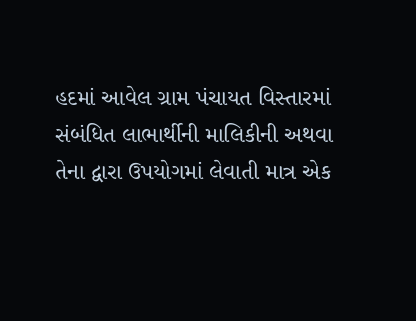હદમાં આવેલ ગ્રામ પંચાયત વિસ્તારમાં સંબંધિત લાભાર્થીની માલિકીની અથવા તેના દ્વારા ઉપયોગમાં લેવાતી માત્ર એક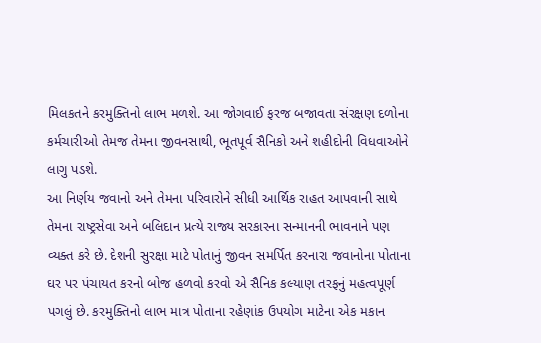મિલકતને કરમુક્તિનો લાભ મળશે. આ જોગવાઈ ફરજ બજાવતા સંરક્ષણ દળોના કર્મચારીઓ તેમજ તેમના જીવનસાથી, ભૂતપૂર્વ સૈનિકો અને શહીદોની વિધવાઓને લાગુ પડશે.
આ નિર્ણય જવાનો અને તેમના પરિવારોને સીધી આર્થિક રાહત આપવાની સાથે તેમના રાષ્ટ્રસેવા અને બલિદાન પ્રત્યે રાજ્ય સરકારના સન્માનની ભાવનાને પણ વ્યક્ત કરે છે. દેશની સુરક્ષા માટે પોતાનું જીવન સમર્પિત કરનારા જવાનોના પોતાના ઘર પર પંચાયત કરનો બોજ હળવો કરવો એ સૈનિક કલ્યાણ તરફનું મહત્વપૂર્ણ પગલું છે. કરમુક્તિનો લાભ માત્ર પોતાના રહેણાંક ઉપયોગ માટેના એક મકાન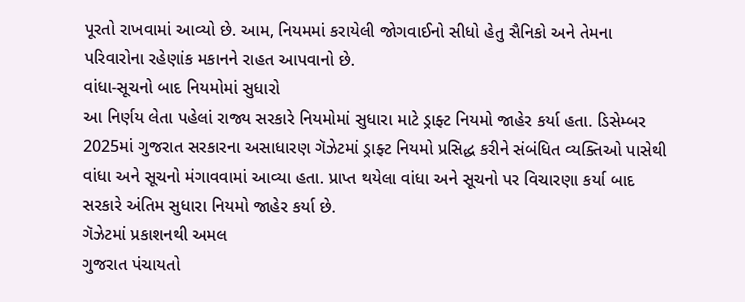પૂરતો રાખવામાં આવ્યો છે. આમ, નિયમમાં કરાયેલી જોગવાઈનો સીધો હેતુ સૈનિકો અને તેમના પરિવારોના રહેણાંક મકાનને રાહત આપવાનો છે.
વાંધા-સૂચનો બાદ નિયમોમાં સુધારો
આ નિર્ણય લેતા પહેલાં રાજ્ય સરકારે નિયમોમાં સુધારા માટે ડ્રાફ્ટ નિયમો જાહેર કર્યા હતા. ડિસેમ્બર 2025માં ગુજરાત સરકારના અસાધારણ ગૅઝેટમાં ડ્રાફ્ટ નિયમો પ્રસિદ્ધ કરીને સંબંધિત વ્યક્તિઓ પાસેથી વાંધા અને સૂચનો મંગાવવામાં આવ્યા હતા. પ્રાપ્ત થયેલા વાંધા અને સૂચનો પર વિચારણા કર્યા બાદ સરકારે અંતિમ સુધારા નિયમો જાહેર કર્યા છે.
ગૅઝેટમાં પ્રકાશનથી અમલ
ગુજરાત પંચાયતો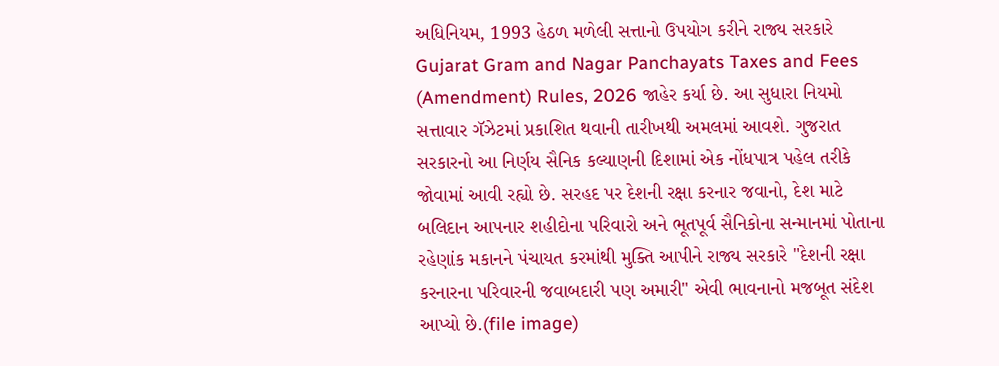અધિનિયમ, 1993 હેઠળ મળેલી સત્તાનો ઉપયોગ કરીને રાજ્ય સરકારે Gujarat Gram and Nagar Panchayats Taxes and Fees (Amendment) Rules, 2026 જાહેર કર્યા છે. આ સુધારા નિયમો સત્તાવાર ગૅઝેટમાં પ્રકાશિત થવાની તારીખથી અમલમાં આવશે. ગુજરાત સરકારનો આ નિર્ણય સૈનિક કલ્યાણની દિશામાં એક નોંધપાત્ર પહેલ તરીકે જોવામાં આવી રહ્યો છે. સરહદ પર દેશની રક્ષા કરનાર જવાનો, દેશ માટે બલિદાન આપનાર શહીદોના પરિવારો અને ભૂતપૂર્વ સૈનિકોના સન્માનમાં પોતાના રહેણાંક મકાનને પંચાયત કરમાંથી મુક્તિ આપીને રાજ્ય સરકારે "દેશની રક્ષા કરનારના પરિવારની જવાબદારી પણ અમારી" એવી ભાવનાનો મજબૂત સંદેશ આપ્યો છે.(file image)